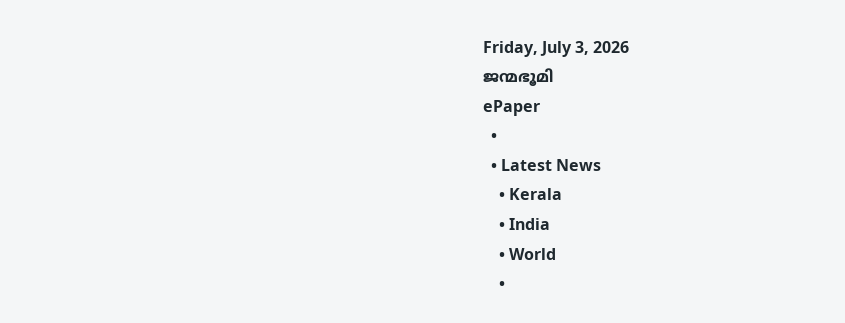Friday, July 3, 2026
ജന്മഭൂമി
ePaper
  •
  • Latest News
    • Kerala
    • India
    • World
    •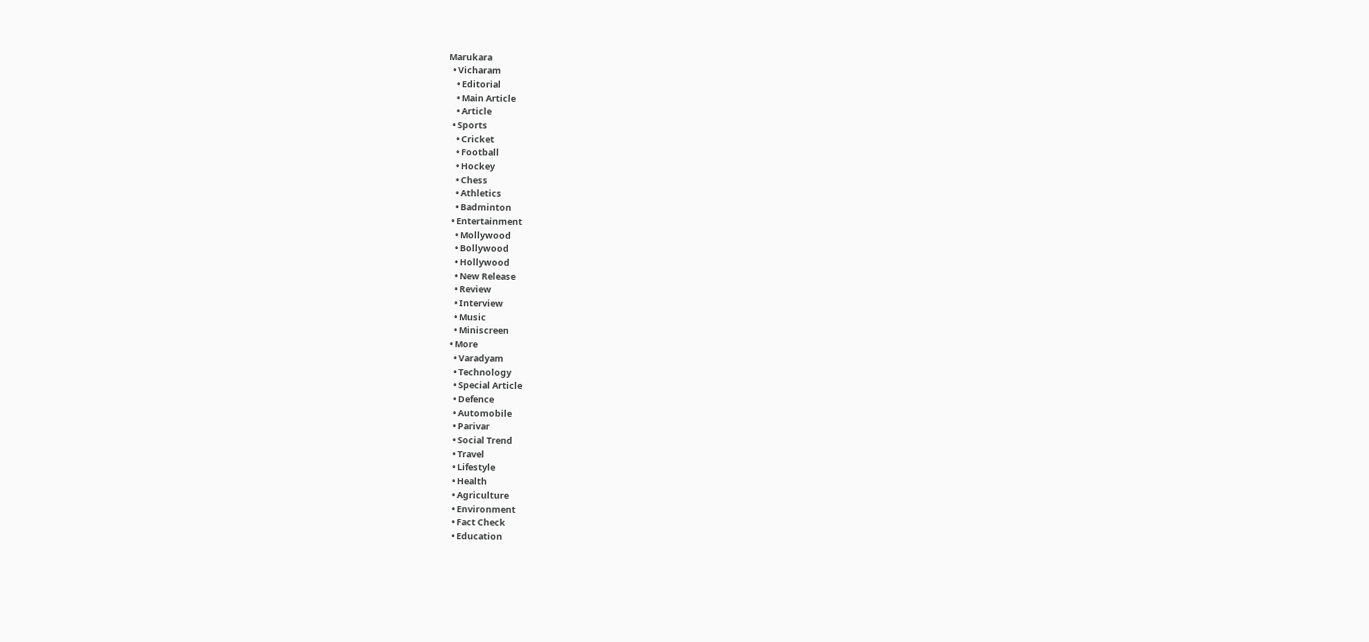Marukara
  • Vicharam
    • Editorial
    • Main Article
    • Article
  • Sports
    • Cricket
    • Football
    • Hockey
    • Chess
    • Athletics
    • Badminton
  • Entertainment
    • Mollywood
    • Bollywood
    • Hollywood
    • New Release
    • Review
    • Interview
    • Music
    • Miniscreen
  • More
    • Varadyam
    • Technology
    • Special Article
    • Defence
    • Automobile
    • Parivar
    • Social Trend
    • Travel
    • Lifestyle
    • Health
    • Agriculture
    • Environment
    • Fact Check
    • Education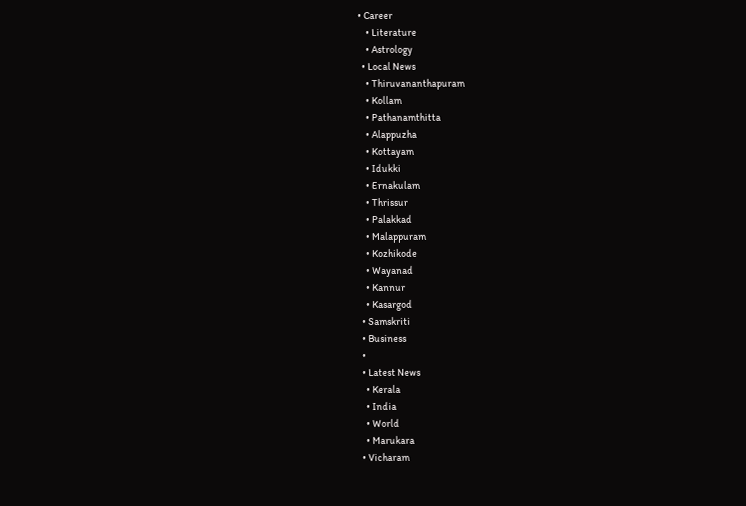• Career
    • Literature
    • Astrology
  • Local News
    • Thiruvananthapuram
    • Kollam
    • Pathanamthitta
    • Alappuzha
    • Kottayam
    • Idukki
    • Ernakulam
    • Thrissur
    • Palakkad
    • Malappuram
    • Kozhikode
    • Wayanad
    • Kannur
    • Kasargod
  • Samskriti
  • Business
  •
  • Latest News
    • Kerala
    • India
    • World
    • Marukara
  • Vicharam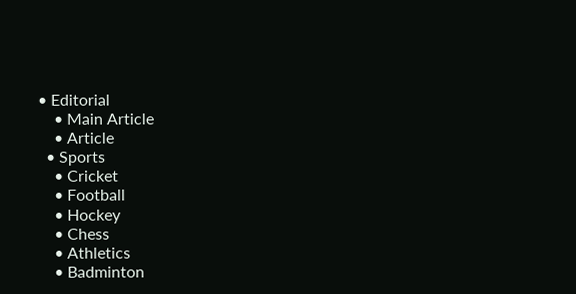• Editorial
    • Main Article
    • Article
  • Sports
    • Cricket
    • Football
    • Hockey
    • Chess
    • Athletics
    • Badminton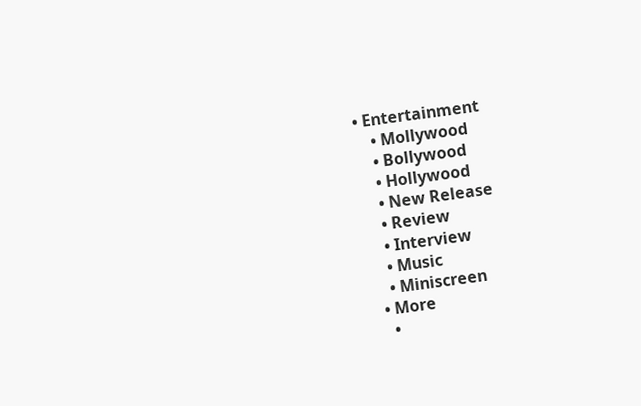• Entertainment
    • Mollywood
    • Bollywood
    • Hollywood
    • New Release
    • Review
    • Interview
    • Music
    • Miniscreen
  • More
    •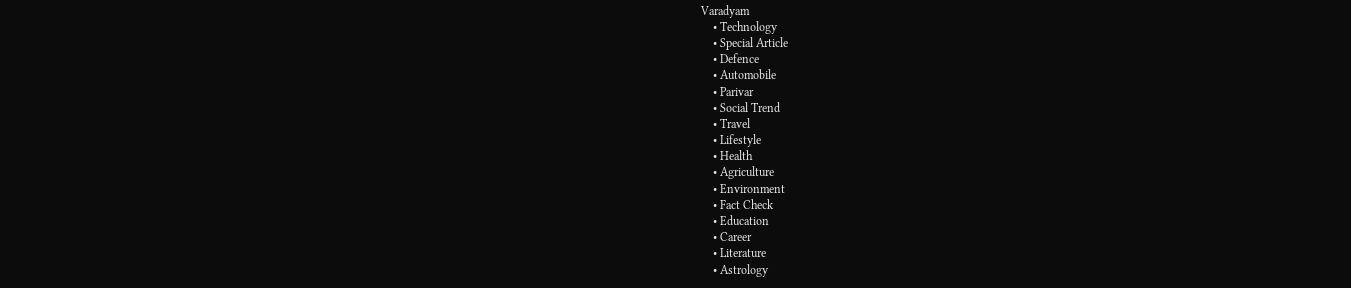Varadyam
    • Technology
    • Special Article
    • Defence
    • Automobile
    • Parivar
    • Social Trend
    • Travel
    • Lifestyle
    • Health
    • Agriculture
    • Environment
    • Fact Check
    • Education
    • Career
    • Literature
    • Astrology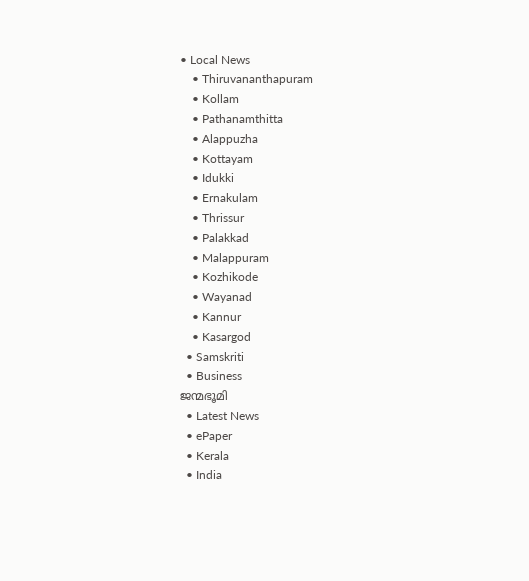• Local News
    • Thiruvananthapuram
    • Kollam
    • Pathanamthitta
    • Alappuzha
    • Kottayam
    • Idukki
    • Ernakulam
    • Thrissur
    • Palakkad
    • Malappuram
    • Kozhikode
    • Wayanad
    • Kannur
    • Kasargod
  • Samskriti
  • Business
ജന്മഭൂമി
  • Latest News
  • ePaper
  • Kerala
  • India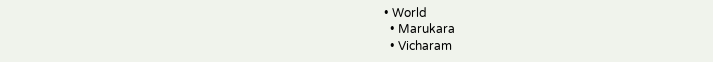• World
  • Marukara
  • Vicharam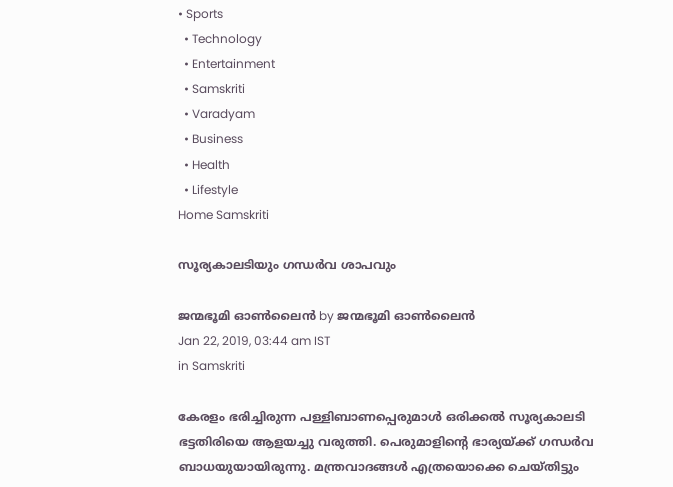• Sports
  • Technology
  • Entertainment
  • Samskriti
  • Varadyam
  • Business
  • Health
  • Lifestyle
Home Samskriti

സൂര്യകാലടിയും ഗന്ധര്‍വ ശാപവും

ജന്മഭൂമി ഓണ്‍ലൈന്‍ by ജന്മഭൂമി ഓണ്‍ലൈന്‍
Jan 22, 2019, 03:44 am IST
in Samskriti

കേരളം ഭരിച്ചിരുന്ന പള്ളിബാണപ്പെരുമാള്‍ ഒരിക്കല്‍ സൂര്യകാലടി ഭട്ടതിരിയെ ആളയച്ചു വരുത്തി. പെരുമാളിന്റെ ഭാര്യയ്‌ക്ക് ഗന്ധര്‍വ ബാധയുയായിരുന്നു. മന്ത്രവാദങ്ങള്‍ എത്രയൊക്കെ ചെയ്തിട്ടും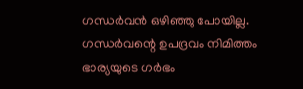ഗന്ധര്‍വന്‍ ഒഴിഞ്ഞു പോയില്ല. ഗന്ധര്‍വന്റെ ഉപദ്രവം നിമിത്തം ഭാര്യയുടെ ഗര്‍ഭം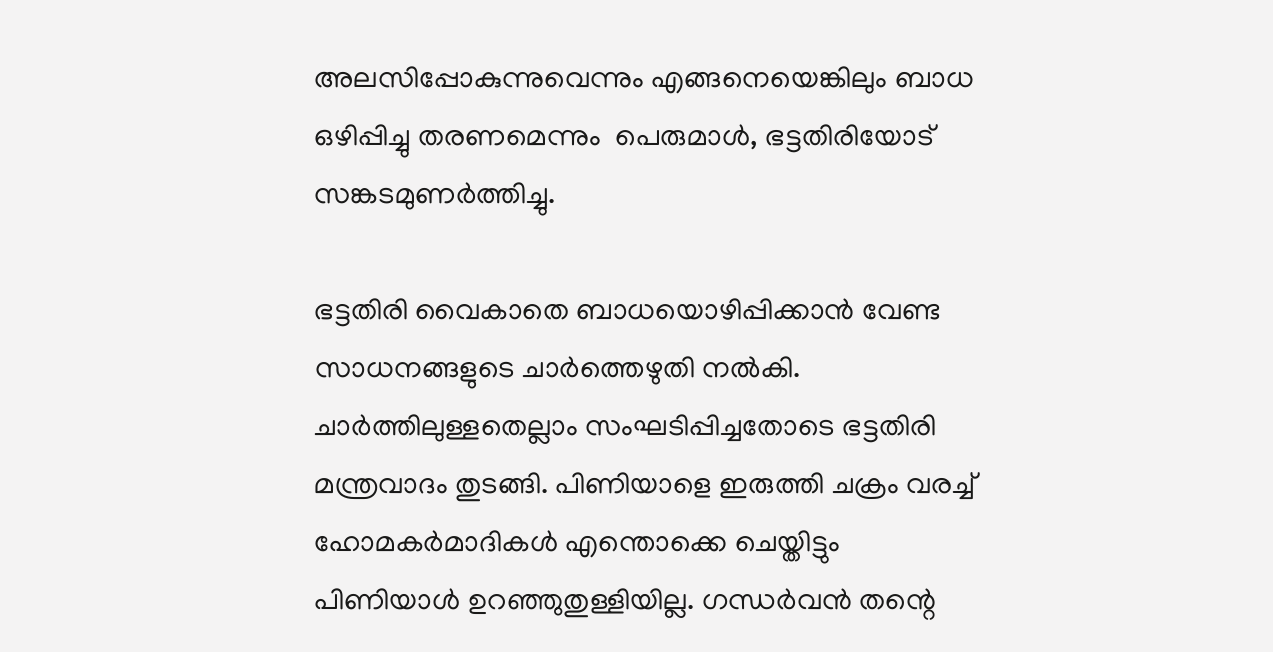അലസിപ്പോകുന്നുവെന്നും എങ്ങനെയെങ്കിലും ബാധ ഒഴിപ്പിച്ചു തരണമെന്നും  പെരുമാള്‍, ഭട്ടതിരിയോട് സങ്കടമുണര്‍ത്തിച്ചു.

ഭട്ടതിരി വൈകാതെ ബാധയൊഴിപ്പിക്കാന്‍ വേണ്ട സാധനങ്ങളുടെ ചാര്‍ത്തെഴുതി നല്‍കി. ചാര്‍ത്തിലുള്ളതെല്ലാം സംഘടിപ്പിച്ചതോടെ ഭട്ടതിരി മന്ത്രവാദം തുടങ്ങി. പിണിയാളെ ഇരുത്തി ചക്രം വരച്ച് ഹോമകര്‍മാദികള്‍ എന്തൊക്കെ ചെയ്തിട്ടും പിണിയാള്‍ ഉറഞ്ഞുതുള്ളിയില്ല. ഗന്ധര്‍വന്‍ തന്റെ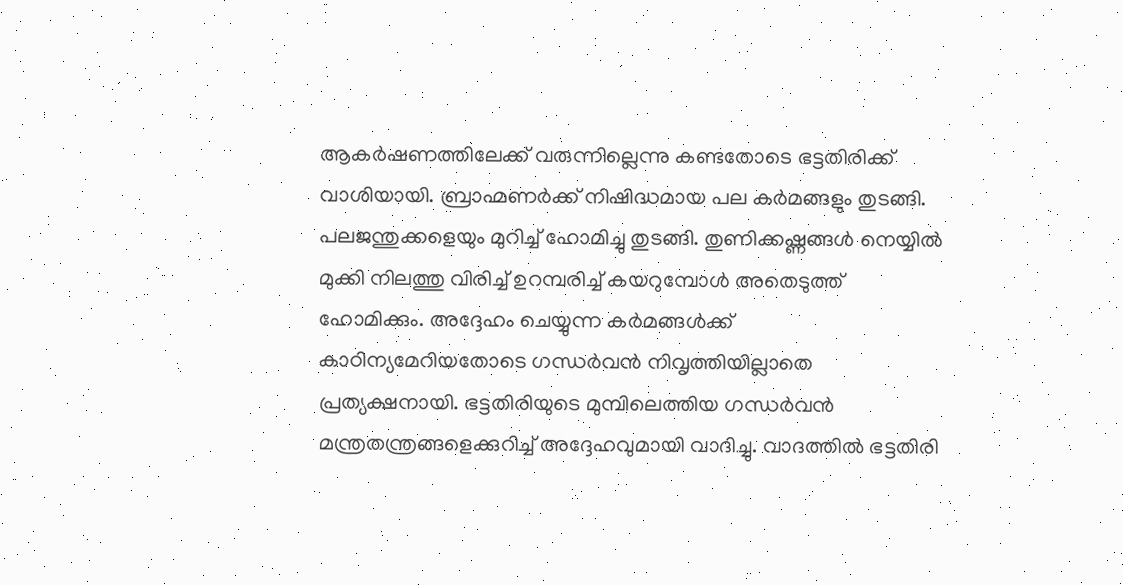ആകര്‍ഷണത്തിലേക്ക് വരുന്നില്ലെന്നു കണ്ടതോടെ ഭട്ടതിരിക്ക് വാശിയായി. ബ്രാഹ്മണര്‍ക്ക് നിഷിദ്ധമായ പല കര്‍മങ്ങളും തുടങ്ങി. പലജന്തുക്കളെയും മുറിച്ച് ഹോമിച്ചു തുടങ്ങി. തുണിക്കഷ്ണങ്ങള്‍ നെയ്യില്‍ മുക്കി നിലത്തു വിരിച്ച് ഉറമ്പരിച്ച് കയറുമ്പോള്‍ അതെടുത്ത് ഹോമിക്കും. അദ്ദേഹം ചെയ്യുന്ന കര്‍മങ്ങള്‍ക്ക് കാഠിന്യമേറിയതോടെ ഗന്ധര്‍വന്‍ നിവൃത്തിയില്ലാതെ പ്രത്യക്ഷനായി. ഭട്ടതിരിയുടെ മുമ്പിലെത്തിയ ഗന്ധര്‍വന്‍ മന്ത്രതന്ത്രങ്ങളെക്കുറിച്ച് അദ്ദേഹവുമായി വാദിച്ചു. വാദത്തില്‍ ഭട്ടതിരി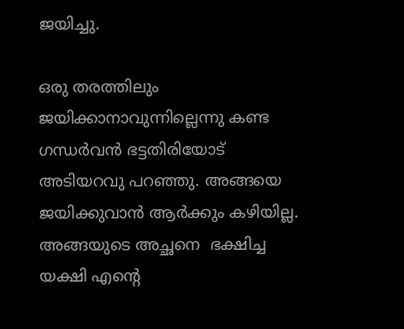ജയിച്ചു.

ഒരു തരത്തിലും  ജയിക്കാനാവുന്നില്ലെന്നു കണ്ട ഗന്ധര്‍വന്‍ ഭട്ടതിരിയോട് അടിയറവു പറഞ്ഞു. അങ്ങയെ ജയിക്കുവാന്‍ ആര്‍ക്കും കഴിയില്ല. അങ്ങയുടെ അച്ഛനെ  ഭക്ഷിച്ച യക്ഷി എന്റെ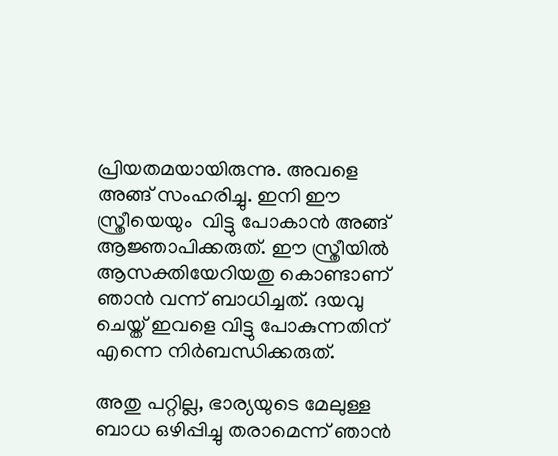പ്രിയതമയായിരുന്നു. അവളെ അങ്ങ് സംഹരിച്ചു. ഇനി ഈ സ്ത്രീയെയും  വിട്ടു പോകാന്‍ അങ്ങ് ആജ്ഞാപിക്കരുത്. ഈ സ്ത്രീയില്‍ ആസക്തിയേറിയതു കൊണ്ടാണ് ഞാന്‍ വന്ന് ബാധിച്ചത്. ദയവു ചെയ്ത് ഇവളെ വിട്ടു പോകുന്നതിന് എന്നെ നിര്‍ബന്ധിക്കരുത്.

അതു പറ്റില്ല, ഭാര്യയുടെ മേലുള്ള ബാധ ഒഴിപ്പിച്ചു തരാമെന്ന് ഞാന്‍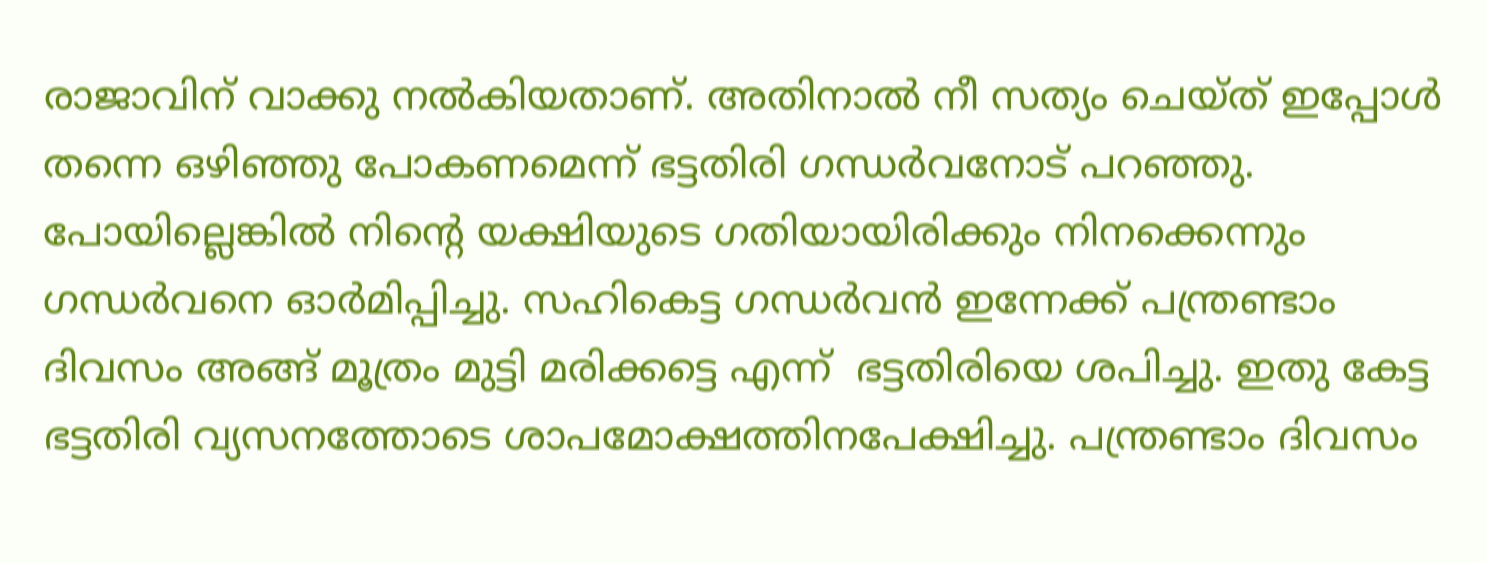രാജാവിന് വാക്കു നല്‍കിയതാണ്. അതിനാല്‍ നീ സത്യം ചെയ്ത് ഇപ്പോള്‍ തന്നെ ഒഴിഞ്ഞു പോകണമെന്ന് ഭട്ടതിരി ഗന്ധര്‍വനോട് പറഞ്ഞു. പോയില്ലെങ്കില്‍ നിന്റെ യക്ഷിയുടെ ഗതിയായിരിക്കും നിനക്കെന്നും ഗന്ധര്‍വനെ ഓര്‍മിപ്പിച്ചു. സഹികെട്ട ഗന്ധര്‍വന്‍ ഇന്നേക്ക് പന്ത്രണ്ടാം ദിവസം അങ്ങ് മൂത്രം മുട്ടി മരിക്കട്ടെ എന്ന്  ഭട്ടതിരിയെ ശപിച്ചു. ഇതു കേട്ട ഭട്ടതിരി വ്യസനത്തോടെ ശാപമോക്ഷത്തിനപേക്ഷിച്ചു. പന്ത്രണ്ടാം ദിവസം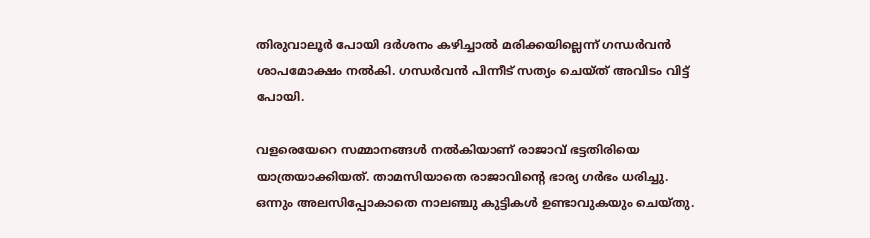തിരുവാലൂര്‍ പോയി ദര്‍ശനം കഴിച്ചാല്‍ മരിക്കയില്ലെന്ന് ഗന്ധര്‍വന്‍ ശാപമോക്ഷം നല്‍കി. ഗന്ധര്‍വന്‍ പിന്നീട് സത്യം ചെയ്ത് അവിടം വിട്ട്  പോയി.

വളരെയേറെ സമ്മാനങ്ങള്‍ നല്‍കിയാണ് രാജാവ് ഭട്ടതിരിയെ യാത്രയാക്കിയത്. താമസിയാതെ രാജാവിന്റെ ഭാര്യ ഗര്‍ഭം ധരിച്ചു. ഒന്നും അലസിപ്പോകാതെ നാലഞ്ചു കുട്ടികള്‍ ഉണ്ടാവുകയും ചെയ്തു.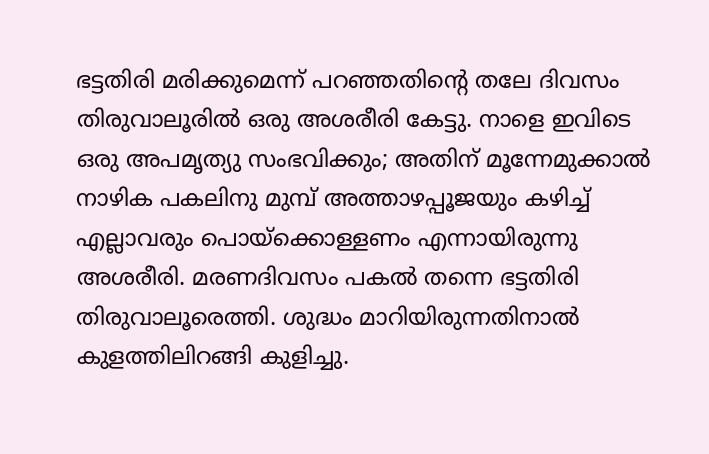ഭട്ടതിരി മരിക്കുമെന്ന് പറഞ്ഞതിന്റെ തലേ ദിവസം തിരുവാലൂരില്‍ ഒരു അശരീരി കേട്ടു. നാളെ ഇവിടെ ഒരു അപമൃത്യു സംഭവിക്കും; അതിന് മൂന്നേമുക്കാല്‍ നാഴിക പകലിനു മുമ്പ് അത്താഴപ്പൂജയും കഴിച്ച് എല്ലാവരും പൊയ്‌ക്കൊള്ളണം എന്നായിരുന്നു അശരീരി. മരണദിവസം പകല്‍ തന്നെ ഭട്ടതിരി തിരുവാലൂരെത്തി. ശുദ്ധം മാറിയിരുന്നതിനാല്‍ കുളത്തിലിറങ്ങി കുളിച്ചു.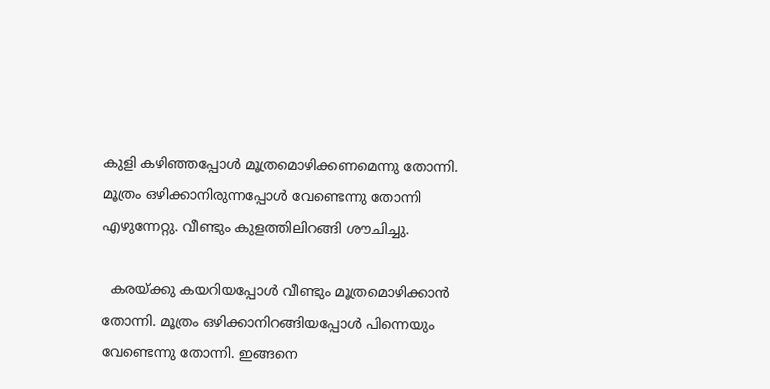കുളി കഴിഞ്ഞപ്പോള്‍ മൂത്രമൊഴിക്കണമെന്നു തോന്നി. മൂത്രം ഒഴിക്കാനിരുന്നപ്പോള്‍ വേണ്ടെന്നു തോന്നി എഴുന്നേറ്റു. വീണ്ടും കുളത്തിലിറങ്ങി ശൗചിച്ചു.

  കരയ്‌ക്കു കയറിയപ്പോള്‍ വീണ്ടും മൂത്രമൊഴിക്കാന്‍ തോന്നി. മൂത്രം ഒഴിക്കാനിറങ്ങിയപ്പോള്‍ പിന്നെയും വേണ്ടെന്നു തോന്നി. ഇങ്ങനെ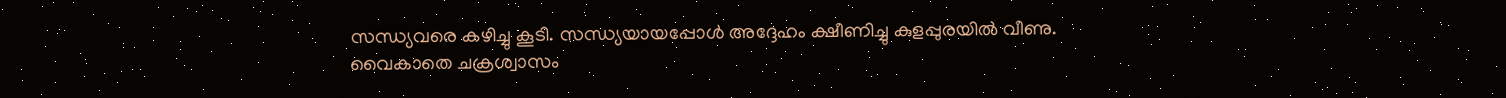സന്ധ്യവരെ കഴിച്ചു കൂടി. സന്ധ്യയായപ്പോള്‍ അദ്ദേഹം ക്ഷീണിച്ചു കുളപ്പുരയില്‍ വീണു. വൈകാതെ ചക്രശ്വാസം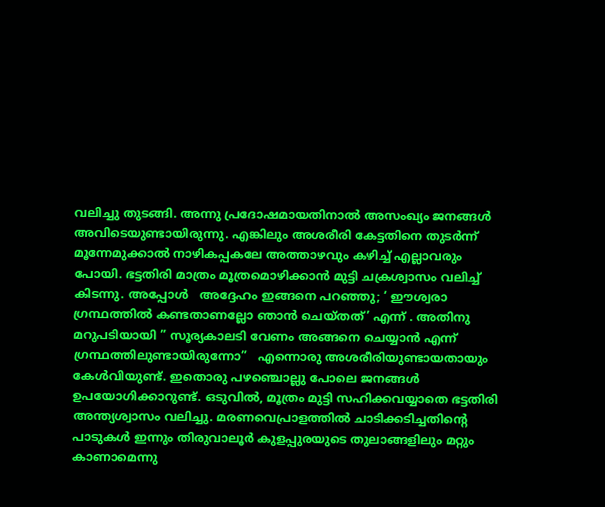വലിച്ചു തുടങ്ങി. അന്നു പ്രദോഷമായതിനാല്‍ അസംഖ്യം ജനങ്ങള്‍ അവിടെയുണ്ടായിരുന്നു. എങ്കിലും അശരീരി കേട്ടതിനെ തുടര്‍ന്ന് മൂന്നേമുക്കാല്‍ നാഴികപ്പകലേ അത്താഴവും കഴിച്ച് എല്ലാവരും പോയി. ഭട്ടതിരി മാത്രം മൂത്രമൊഴിക്കാന്‍ മുട്ടി ചക്രശ്വാസം വലിച്ച് കിടന്നു. അപ്പോള്‍   അദ്ദേഹം ഇങ്ങനെ പറഞ്ഞു; ‘ ഈശ്വരാ ഗ്രന്ഥത്തില്‍ കണ്ടതാണല്ലോ ഞാന്‍ ചെയ്തത്’ എന്ന് . അതിനു മറുപടിയായി ” സൂര്യകാലടി വേണം അങ്ങനെ ചെയ്യാന്‍ എന്ന് ഗ്രന്ഥത്തിലുണ്ടായിരുന്നോ”   എന്നൊരു അശരീരിയുണ്ടായതായും കേള്‍വിയുണ്ട്. ഇതൊരു പഴഞ്ചൊല്ലു പോലെ ജനങ്ങള്‍ ഉപയോഗിക്കാറുണ്ട്. ഒടുവില്‍, മൂത്രം മുട്ടി സഹിക്കവയ്യാതെ ഭട്ടതിരി അന്ത്യശ്വാസം വലിച്ചു. മരണവെപ്രാളത്തില്‍ ചാടിക്കടിച്ചതിന്റെ പാടുകള്‍ ഇന്നും തിരുവാലൂര്‍ കുളപ്പുരയുടെ തുലാങ്ങളിലും മറ്റും കാണാമെന്നു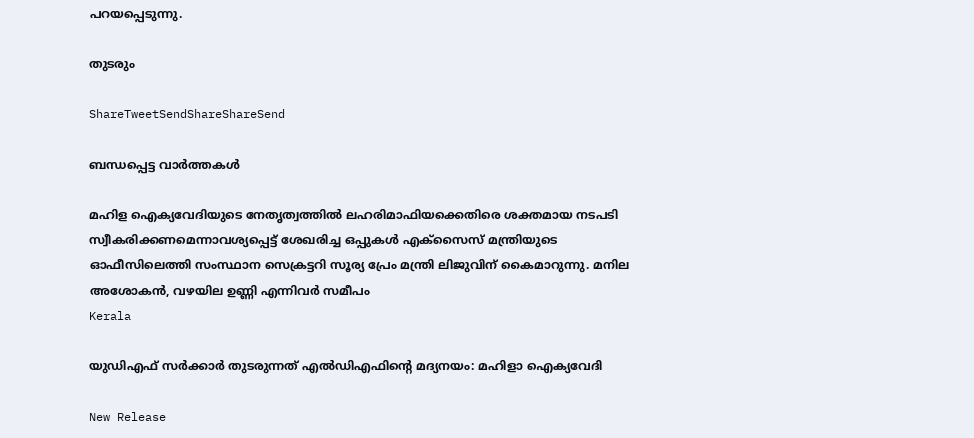പറയപ്പെടുന്നു.

തുടരും

ShareTweetSendShareShareSend

ബന്ധപ്പെട്ട വാര്‍ത്തകള്‍

മഹിള ഐക്യവേദിയുടെ നേതൃത്വത്തില്‍ ലഹരിമാഫിയക്കെതിരെ ശക്തമായ നടപടി സ്വീകരിക്കണമെന്നാവശ്യപ്പെട്ട് ശേഖരിച്ച ഒപ്പുകള്‍ എക്‌സൈസ് മന്ത്രിയുടെ ഓഫീസിലെത്തി സംസ്ഥാന സെക്രട്ടറി സൂര്യ പ്രേം മന്ത്രി ലിജുവിന് കൈമാറുന്നു. മനില അശോകന്‍, വഴയില ഉണ്ണി എന്നിവര്‍ സമീപം
Kerala

യുഡിഎഫ് സര്‍ക്കാര്‍ തുടരുന്നത് എല്‍ഡിഎഫിന്റെ മദ്യനയം: മഹിളാ ഐക്യവേദി

New Release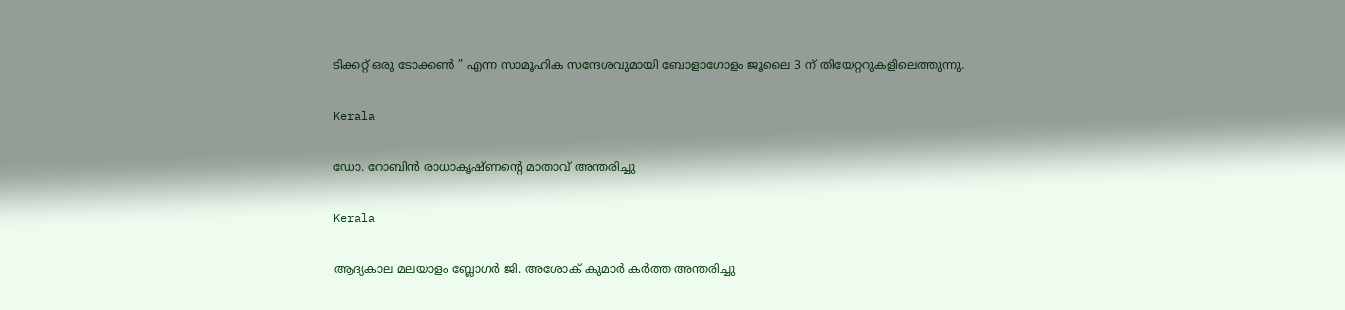ടിക്കറ്റ് ഒരു ടോക്കൺ ” എന്ന സാമൂഹിക സന്ദേശവുമായി ബോളാഗോളം ജൂലൈ 3 ന് തിയേറ്ററുകളിലെത്തുന്നു.

Kerala

ഡോ. റോബിൻ രാധാകൃഷ്ണന്റെ മാതാവ് അന്തരിച്ചു

Kerala

ആദ്യകാല മലയാളം ബ്ലോഗർ ജി. അശോക് കുമാർ കർത്ത അന്തരിച്ചു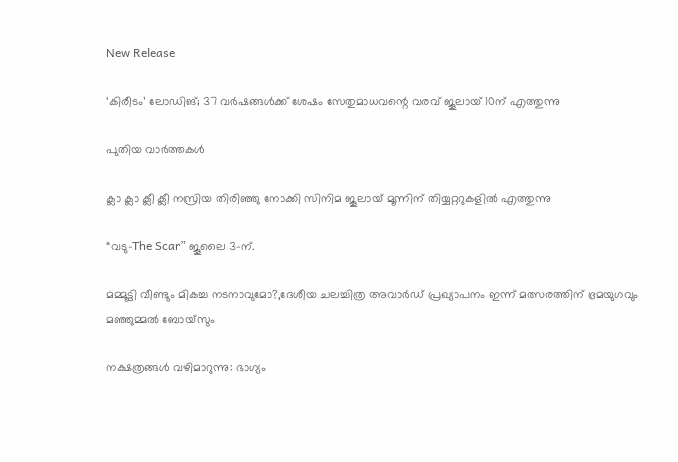New Release

‘കിരീടം’ ലോഡിങ്; 37 വർഷങ്ങൾക്ക് ശേഷം സേതുമാധവന്റെ വരവ് ജൂലായ് 10ന് എത്തുന്നു

പുതിയ വാര്‍ത്തകള്‍

ക്ലാ ക്ലാ ക്ലീ ക്ലീ നസ്രിയ തിരിഞ്ഞു നോക്കി സിനിമ ജൂലായ് മൂന്നിന് തിയ്യറ്ററുകളിൽ എത്തുന്നു

“വടു-The Scar” ജൂലൈ 3-ന്.

മമ്മൂട്ടി വീണ്ടും മികച്ച നടനാവുമോ?,ദേശീയ ചലച്ചിത്ര അവാര്‍ഡ് പ്രഖ്യാപനം ഇന്ന് മത്സരത്തിന് ഭ്രമയുഗവും മഞ്ഞുമ്മല്‍ ബോയ്‌സും

നക്ഷത്രങ്ങൾ വഴിമാറുന്നു: ഭാഗ്യം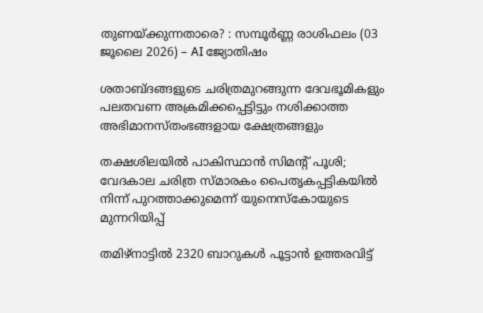തുണയ്‌ക്കുന്നതാരെ? : സമ്പൂർണ്ണ രാശിഫലം (03 ജൂലൈ 2026) – AI ജ്യോതിഷം

ശതാബ്ദങ്ങളുടെ ചരിത്രമുറങ്ങുന്ന ദേവഭൂമികളും പലതവണ അക്രമിക്കപ്പെട്ടിട്ടും നശിക്കാത്ത അഭിമാനസ്തംഭങ്ങളായ ക്ഷേത്രങ്ങളും

തക്ഷശിലയിൽ പാകിസ്ഥാൻ സിമന്റ് പൂശി; വേദകാല ചരിത്ര സ്മാരകം പൈതൃകപ്പട്ടികയിൽ നിന്ന് പുറത്താക്കുമെന്ന് യുനെസ്കോയുടെ മുന്നറിയിപ്പ്

തമിഴ്‌നാട്ടിൽ 2320 ബാറുകൾ പൂട്ടാൻ ഉത്തരവിട്ട്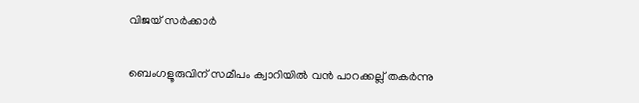വിജയ് സർക്കാർ

ബെംഗളൂരുവിന് സമീപം ക്വാറിയിൽ വൻ പാറക്കല്ല് തകർന്നു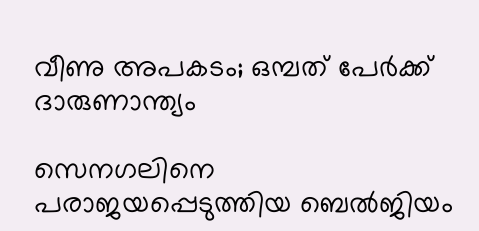വീണു അപകടം; ഒമ്പത് പേര്‍ക്ക് ദാരുണാന്ത്യം

സെനഗലിനെ പരാജയപ്പെടുത്തിയ ബെല്‍ജിയം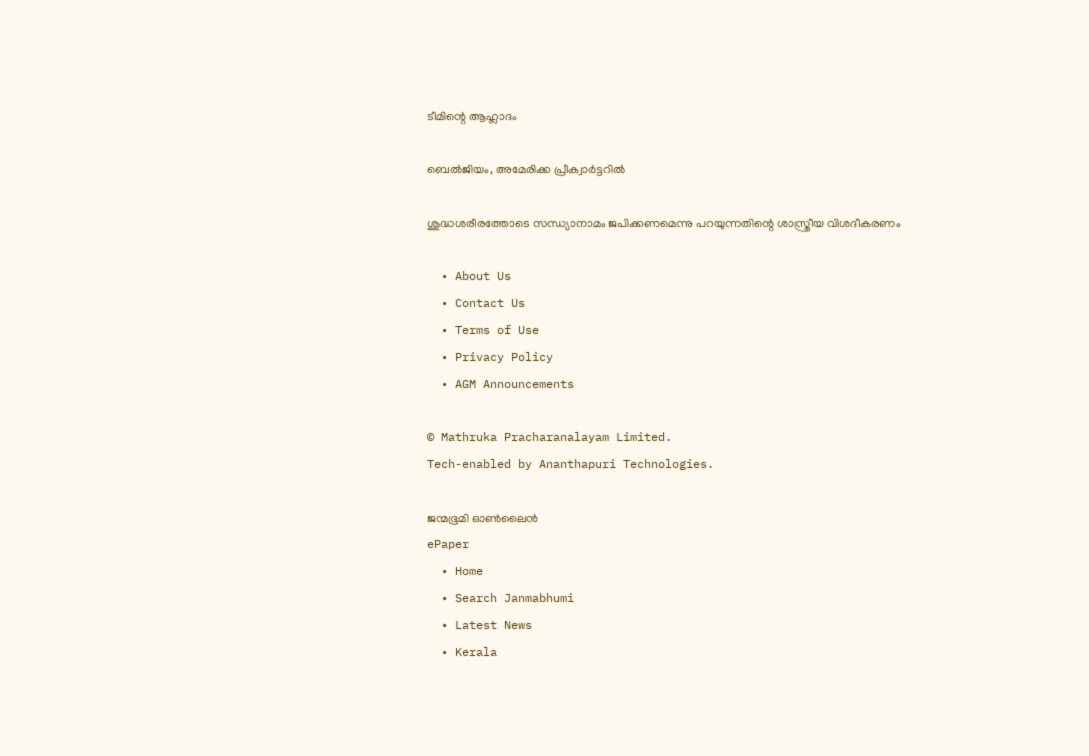ടീമിന്റെ ആഹ്ലാദം

ബെല്‍ജിയം, അമേരിക്ക പ്രീക്വാര്‍ട്ടറില്‍

ശുദ്ധശരീരത്തോടെ സന്ധ്യാനാമം ജപിക്കണമെന്നു പറയുന്നതിന്റെ ശാസ്ത്രീയ വിശദീകരണം

  • About Us
  • Contact Us
  • Terms of Use
  • Privacy Policy
  • AGM Announcements

© Mathruka Pracharanalayam Limited.
Tech-enabled by Ananthapuri Technologies.

ജന്മഭൂമി ഓണ്‍ലൈന്‍
ePaper
  • Home
  • Search Janmabhumi
  • Latest News
  • Kerala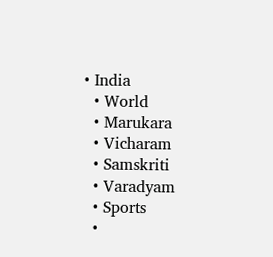• India
  • World
  • Marukara
  • Vicharam
  • Samskriti
  • Varadyam
  • Sports
  •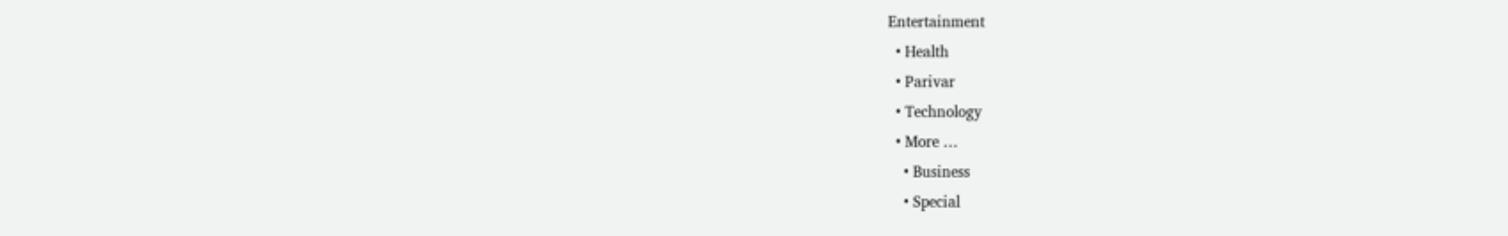Entertainment
  • Health
  • Parivar
  • Technology
  • More …
    • Business
    • Special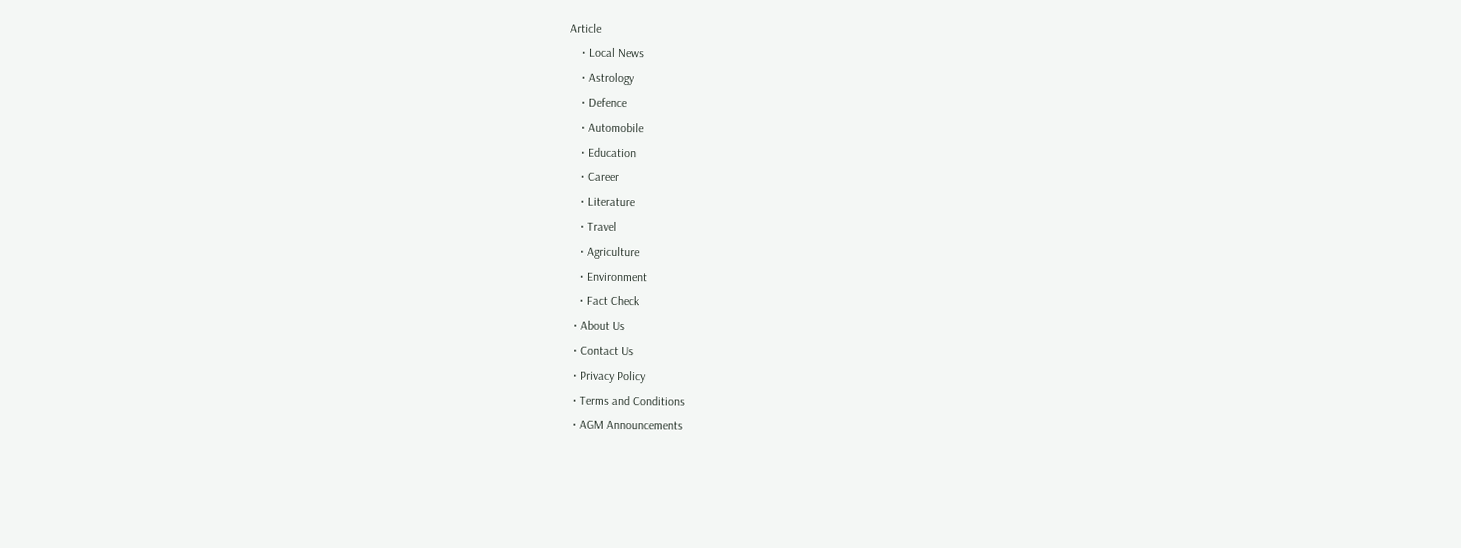Article
    • Local News
    • Astrology
    • Defence
    • Automobile
    • Education
    • Career
    • Literature
    • Travel
    • Agriculture
    • Environment
    • Fact Check
  • About Us
  • Contact Us
  • Privacy Policy
  • Terms and Conditions
  • AGM Announcements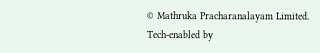© Mathruka Pracharanalayam Limited.
Tech-enabled by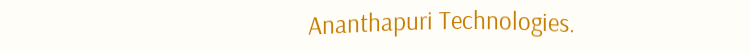Ananthapuri Technologies.